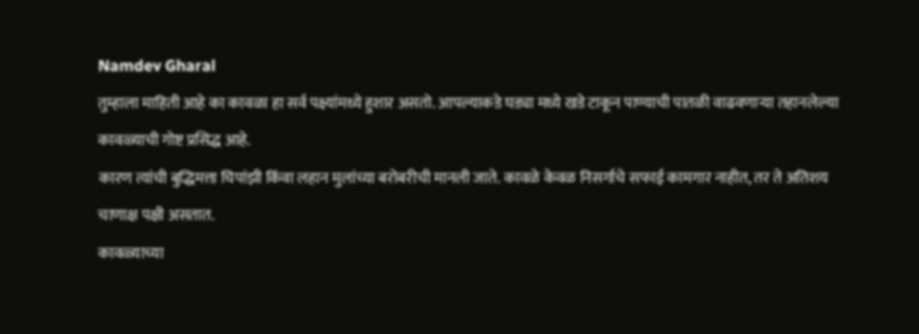Namdev Gharal
तुम्हाला माहिती आहे का कावळा हा सर्व पक्ष्यांमध्ये हुशार असतो. आपल्याकडे घड्या मध्ये खडे टाकून पाण्याची पातळी वाढवणाऱ्या तहानलेल्या कावळ्याची गोष्ट प्रसिद्ध आहे.
कारण त्यांची बुद्धिमत्ता चिपांझी किंवा लहान मुलांच्या बरोबरीची मानली जाते. कावळे केवळ निसर्गाचे सफाई कामगार नाहीत, तर ते अतिशय चाणाक्ष पक्षी असतात.
कावळ्याच्या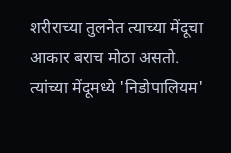शरीराच्या तुलनेत त्याच्या मेंदूचा आकार बराच मोठा असतो. त्यांच्या मेंदूमध्ये 'निडोपालियम'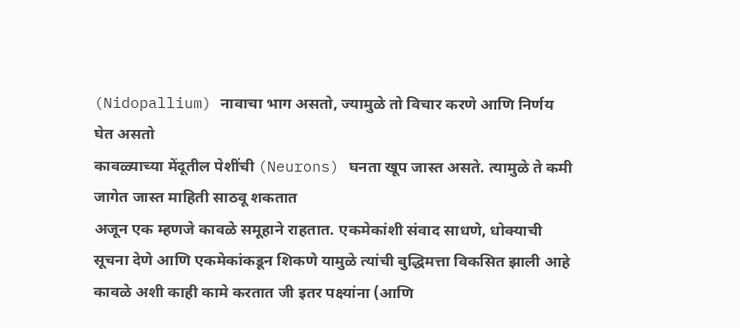(Nidopallium) नावाचा भाग असतो, ज्यामुळे तो विचार करणे आणि निर्णय घेत असतो
कावळ्याच्या मेंदूतील पेशींची (Neurons) घनता खूप जास्त असते. त्यामुळे ते कमी जागेत जास्त माहिती साठवू शकतात
अजून एक म्हणजे कावळे समूहाने राहतात. एकमेकांशी संवाद साधणे, धोक्याची सूचना देणे आणि एकमेकांकडून शिकणे यामुळे त्यांची बुद्धिमत्ता विकसित झाली आहे
कावळे अशी काही कामे करतात जी इतर पक्ष्यांना (आणि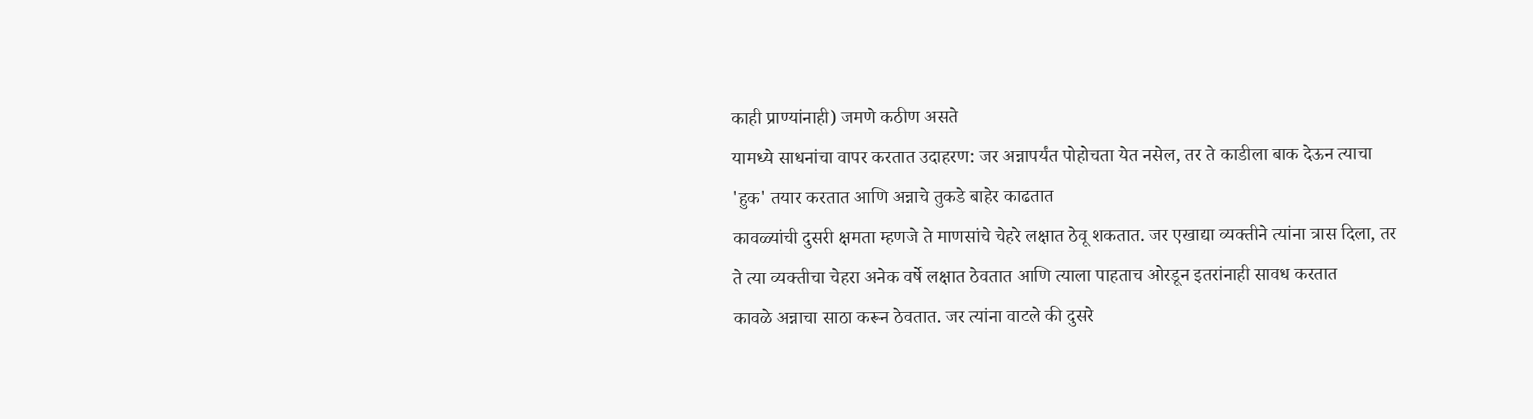काही प्राण्यांनाही) जमणे कठीण असते
यामध्ये साधनांचा वापर करतात उदाहरण: जर अन्नापर्यंत पोहोचता येत नसेल, तर ते काडीला बाक देऊन त्याचा 'हुक' तयार करतात आणि अन्नाचे तुकडे बाहेर काढतात
कावळ्यांची दुसरी क्षमता म्हणजे ते माणसांचे चेहरे लक्षात ठेवू शकतात. जर एखाद्या व्यक्तीने त्यांना त्रास दिला, तर ते त्या व्यक्तीचा चेहरा अनेक वर्षे लक्षात ठेवतात आणि त्याला पाहताच ओरडून इतरांनाही सावध करतात
कावळे अन्नाचा साठा करून ठेवतात. जर त्यांना वाटले की दुसरे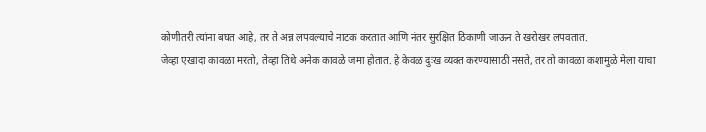कोणीतरी त्यांना बघत आहे, तर ते अन्न लपवल्याचे नाटक करतात आणि नंतर सुरक्षित ठिकाणी जाऊन ते खरोखर लपवतात.
जेव्हा एखादा कावळा मरतो, तेव्हा तिथे अनेक कावळे जमा होतात. हे केवळ दुःख व्यक्त करण्यासाठी नसते, तर तो कावळा कशामुळे मेला याचा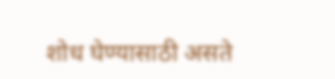शोध घेण्यासाठी असते